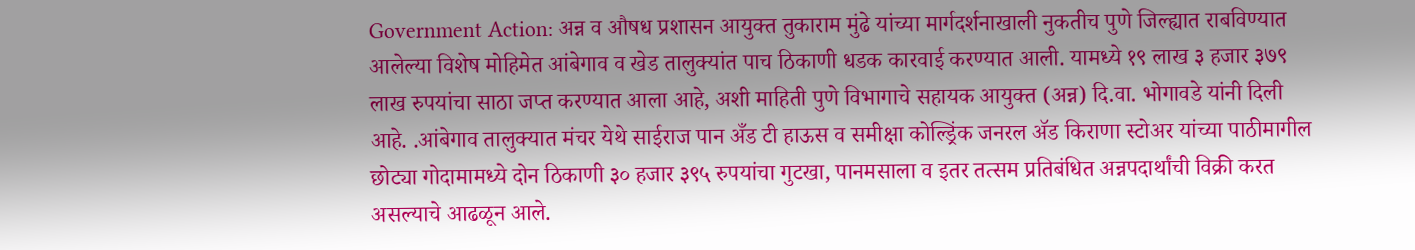Government Action: अन्न व औषध प्रशासन आयुक्त तुकाराम मुंढे यांच्या मार्गदर्शनाखाली नुकतीच पुणे जिल्ह्यात राबविण्यात आलेल्या विशेष मोहिमेत आंबेगाव व खेड तालुक्यांत पाच ठिकाणी धडक कारवाई करण्यात आली. यामध्ये १९ लाख ३ हजार ३७९ लाख रुपयांचा साठा जप्त करण्यात आला आहे, अशी माहिती पुणे विभागाचे सहायक आयुक्त (अन्न) दि.वा. भोगावडे यांनी दिली आहे. .आंबेगाव तालुक्यात मंचर येथे साईराज पान अँड टी हाऊस व समीक्षा कोल्ड्रिंक जनरल ॲड किराणा स्टोअर यांच्या पाठीमागील छोट्या गोदामामध्ये दोन ठिकाणी ३० हजार ३९५ रुपयांचा गुटखा, पानमसाला व इतर तत्सम प्रतिबंधित अन्नपदार्थांची विक्री करत असल्याचे आढळून आले.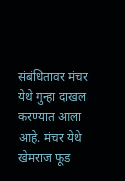संबंधितावर मंचर येथे गुन्हा दाखल करण्यात आला आहे. मंचर येथे खेमराज फूड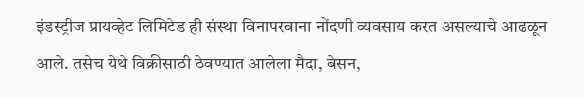इंडस्ट्रीज प्रायव्हेट लिमिटेड ही संस्था विनापरवाना नोंदणी व्यवसाय करत असल्याचे आढळून आले. तसेच येथे विक्रीसाठी ठेवण्यात आलेला मैदा, बेसन,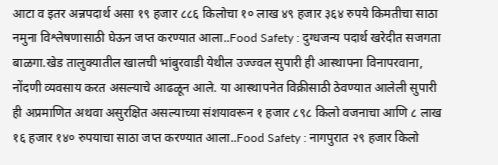आटा व इतर अन्नपदार्थ असा १९ हजार ८८६ किलोचा १० लाख ४९ हजार ३६४ रुपये किमतीचा साठा नमुना विश्लेषणासाठी घेऊन जप्त करण्यात आला..Food Safety : दुग्धजन्य पदार्थ खरेदीत सजगता बाळगा.खेड तालुक्यातील खालची भांबुरवाडी येथील उज्ज्वल सुपारी ही आस्थापना विनापरवाना, नोंदणी व्यवसाय करत असल्याचे आढळून आले. या आस्थापनेत विक्रीसाठी ठेवण्यात आलेली सुपारी ही अप्रमाणित अथवा असुरक्षित असल्याच्या संशयावरून १ हजार ८९८ किलो वजनाचा आणि ८ लाख १६ हजार १४० रुपयाचा साठा जप्त करण्यात आला..Food Safety : नागपुरात २९ हजार किलो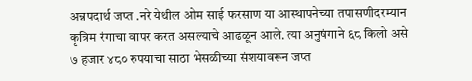अन्नपदार्थ जप्त .नरे येथील ओम साई फरसाण या आस्थापनेच्या तपासणीदरम्यान कृत्रिम रंगाचा वापर करत असल्याचे आढळून आले. त्या अनुषंगाने ६८ किलो असे ७ हजार ४८० रुपयाचा साठा भेसळीच्या संशयावरून जप्त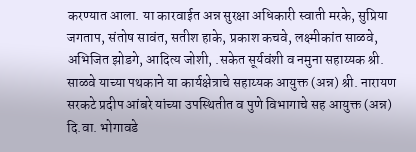करण्यात आला. या कारवाईत अन्न सुरक्षा अधिकारी स्वाती मरके, सुप्रिया जगताप, संतोष सावंत, सतीश हाके, प्रकाश कचवे, लक्ष्मीकांत साळवे, अभिजित झोडगे, आदित्य जोशी, .सकेत सूर्यवंशी व नमुना सहाय्यक श्री. साळवे याच्या पथकाने या कार्यक्षेत्राचे सहाय्यक आयुक्त (अन्न) श्री. नारायण सरकटे प्रदीप आंबरे यांच्या उपस्थितीत व पुणे विभागाचे सह आयुक्त (अन्न) दि.वा. भोगावडे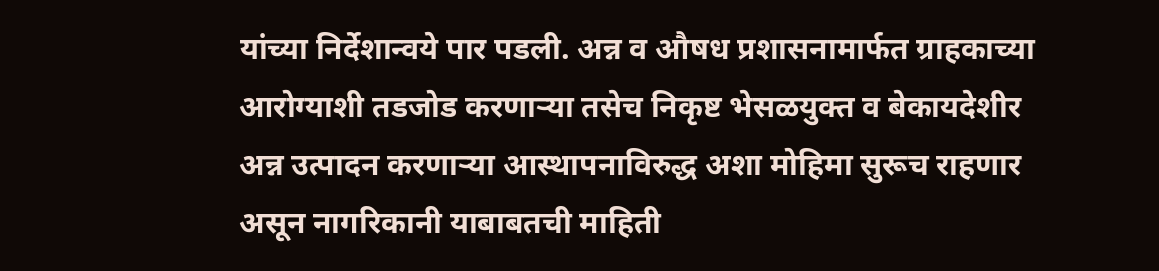यांच्या निर्देशान्वये पार पडली. अन्न व औषध प्रशासनामार्फत ग्राहकाच्या आरोग्याशी तडजोड करणाऱ्या तसेच निकृष्ट भेसळयुक्त व बेकायदेशीर अन्न उत्पादन करणाऱ्या आस्थापनाविरुद्ध अशा मोहिमा सुरूच राहणार असून नागरिकानी याबाबतची माहिती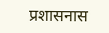प्रशासनास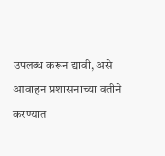उपलब्ध करून द्यावी, असे आवाहन प्रशासनाच्या वतीने करण्यात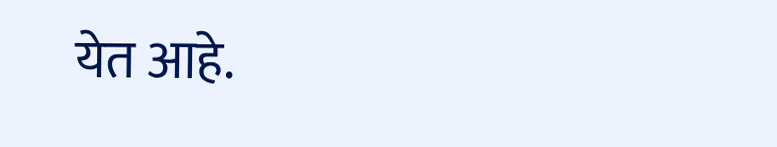येत आहे.